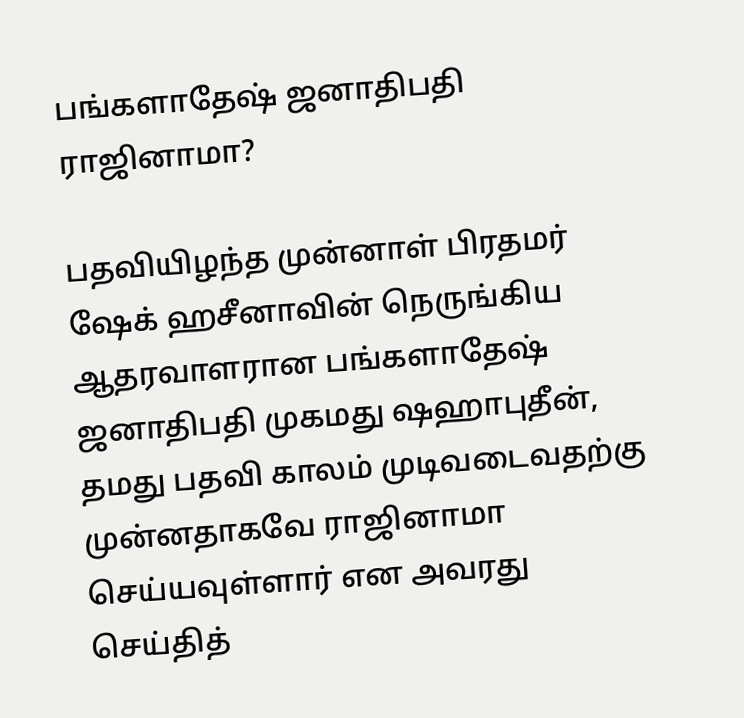பங்களாதேஷ் ஜனாதிபதி ராஜினாமா?

பதவியிழந்த முன்னாள் பிரதமர் ஷேக் ஹசீனாவின் நெருங்கிய ஆதரவாளரான பங்களாதேஷ் ஜனாதிபதி முகமது ஷஹாபுதீன், தமது பதவி காலம் முடிவடைவதற்கு முன்னதாகவே ராஜினாமா செய்யவுள்ளார் என அவரது செய்தித்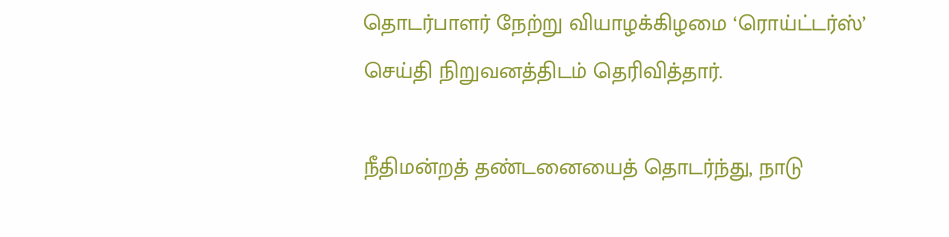தொடர்பாளர் நேற்று வியாழக்கிழமை ‘ரொய்ட்டர்ஸ்’ செய்தி நிறுவனத்திடம் தெரிவித்தார்.

நீதிமன்றத் தண்டனையைத் தொடர்ந்து, நாடு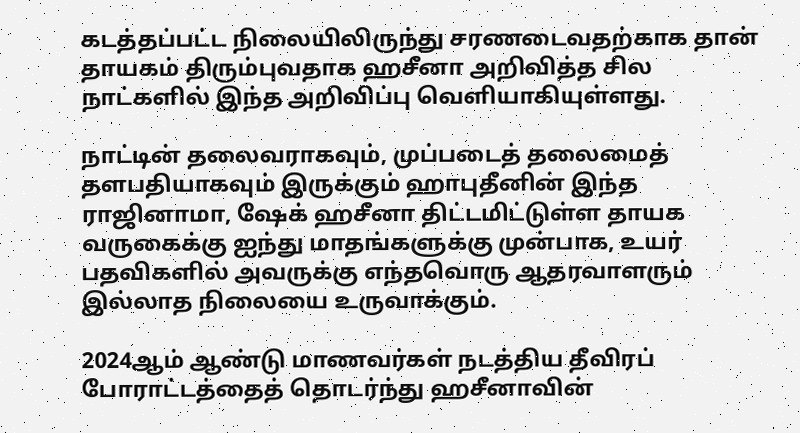கடத்தப்பட்ட நிலையிலிருந்து சரணடைவதற்காக தான் தாயகம் திரும்புவதாக ஹசீனா அறிவித்த சில நாட்களில் இந்த அறிவிப்பு வெளியாகியுள்ளது.

நாட்டின் தலைவராகவும், முப்படைத் தலைமைத் தளபதியாகவும் இருக்கும் ஹாபுதீனின் இந்த ராஜினாமா, ஷேக் ஹசீனா திட்டமிட்டுள்ள தாயக வருகைக்கு ஐந்து மாதங்களுக்கு முன்பாக, உயர் பதவிகளில் அவருக்கு எந்தவொரு ஆதரவாளரும் இல்லாத நிலையை உருவாக்கும்.

2024ஆம் ஆண்டு மாணவர்கள் நடத்திய தீவிரப் போராட்டத்தைத் தொடர்ந்து ஹசீனாவின்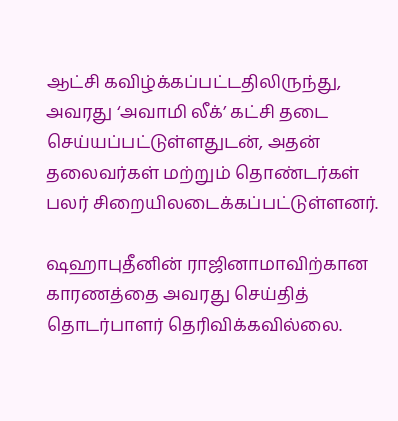ஆட்சி கவிழ்க்கப்பட்டதிலிருந்து, அவரது ‘அவாமி லீக்’ கட்சி தடை செய்யப்பட்டுள்ளதுடன், அதன் தலைவர்கள் மற்றும் தொண்டர்கள் பலர் சிறையிலடைக்கப்பட்டுள்ளனர்.

ஷஹாபுதீனின் ராஜினாமாவிற்கான காரணத்தை அவரது செய்தித் தொடர்பாளர் தெரிவிக்கவில்லை.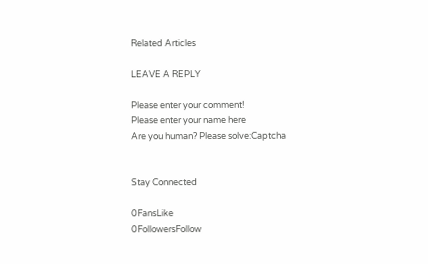Related Articles

LEAVE A REPLY

Please enter your comment!
Please enter your name here
Are you human? Please solve:Captcha


Stay Connected

0FansLike
0FollowersFollow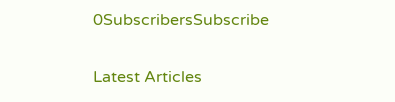0SubscribersSubscribe

Latest Articles